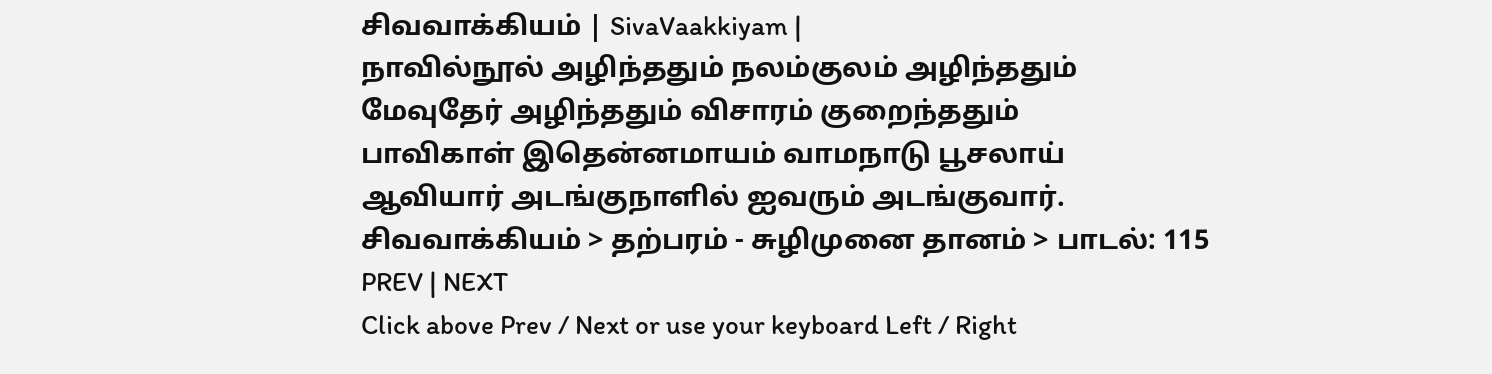சிவவாக்கியம் | SivaVaakkiyam |
நாவில்நூல் அழிந்ததும் நலம்குலம் அழிந்ததும்
மேவுதேர் அழிந்ததும் விசாரம் குறைந்ததும்
பாவிகாள் இதென்னமாயம் வாமநாடு பூசலாய்
ஆவியார் அடங்குநாளில் ஐவரும் அடங்குவார்.
சிவவாக்கியம் > தற்பரம் - சுழிமுனை தானம் > பாடல்: 115
PREV | NEXT
Click above Prev / Next or use your keyboard Left / Right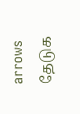arrows
தேடுக